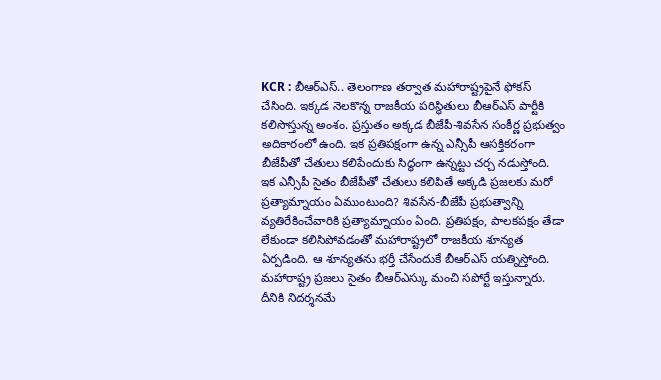KCR : బీఆర్ఎస్.. తెలంగాణ తర్వాత మహారాష్ట్రపైనే ఫోకస్ చేసింది. ఇక్కడ నెలకొన్న రాజకీయ పరిస్థితులు బీఆర్ఎస్ పార్టీకి కలిసొస్తున్న అంశం. ప్రస్తుతం అక్కడ బీజేపీ-శివసేన సంకీర్ణ ప్రభుత్వం అదికారంలో ఉంది. ఇక ప్రతిపక్షంగా ఉన్న ఎన్సీపీ ఆసక్తికరంగా బీజేపీతో చేతులు కలిపేందుకు సిద్ధంగా ఉన్నట్టు చర్చ నడుస్తోంది. ఇక ఎన్సీపీ సైతం బీజేపీతో చేతులు కలిపితే అక్కడి ప్రజలకు మరో ప్రత్యామ్నాయం ఏముంటుంది? శివసేన-బీజేపీ ప్రభుత్వాన్ని వ్యతిరేకించేవారికి ప్రత్యామ్నాయం ఏంది. ప్రతిపక్షం, పాలకపక్షం తేడా లేకుండా కలిసిపోవడంతో మహారాష్ట్రలో రాజకీయ శూన్యత ఏర్పడింది. ఆ శూన్యతను భర్తీ చేసేందుకే బీఆర్ఎస్ యత్నిస్తోంది. మహారాష్ట్ర ప్రజలు సైతం బీఆర్ఎస్కు మంచి సపోర్టే ఇస్తున్నారు. దీనికి నిదర్శనమే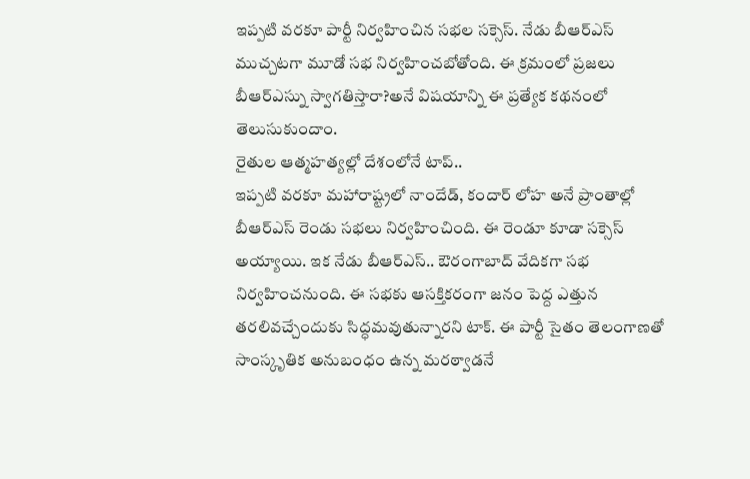ఇప్పటి వరకూ పార్టీ నిర్వహించిన సభల సక్సెస్. నేడు బీఆర్ఎస్ ముచ్చటగా మూడో సభ నిర్వహించబోతోంది. ఈ క్రమంలో ప్రజలు బీఆర్ఎస్ను స్వాగతిస్తారా?అనే విషయాన్ని ఈ ప్రత్యేక కథనంలో తెలుసుకుందాం.
రైతుల ఆత్మహత్యల్లో దేశంలోనే టాప్..
ఇప్పటి వరకూ మహారాష్ట్రలో నాందేడ్, కందార్ లోహ అనే ప్రాంతాల్లో బీఆర్ఎస్ రెండు సభలు నిర్వహించింది. ఈ రెండూ కూడా సక్సెస్ అయ్యాయి. ఇక నేడు బీఆర్ఎస్.. ఔరంగాబాద్ వేదికగా సభ నిర్వహించనుంది. ఈ సభకు ఆసక్తికరంగా జనం పెద్ద ఎత్తున తరలివచ్చేందుకు సిద్ధమవుతున్నారని టాక్. ఈ పార్టీ సైతం తెలంగాణతో సాంస్కృతిక అనుబంధం ఉన్న మరఠ్వాడనే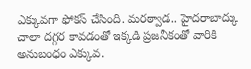ఎక్కువగా ఫోకస్ చేసింది. మరఠ్వాడ.. హైదరాబాద్కు చాలా దగ్గర కావడంతో ఇక్కడి ప్రజనీకంతో వారికి అనుబంధం ఎక్కువ.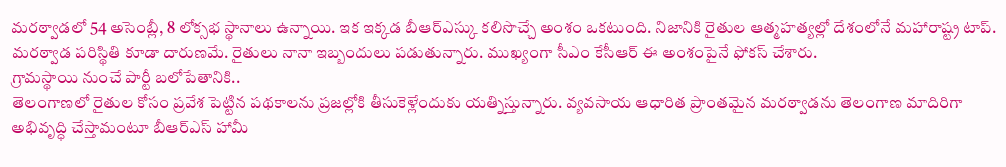మరఠ్వాడలో 54 అసెంబ్లీ, 8 లోక్సభ స్థానాలు ఉన్నాయి. ఇక ఇక్కడ బీఆర్ఎస్కు కలిసొచ్చే అంశం ఒకటుంది. నిజానికి రైతుల ఆత్మహత్యల్లో దేశంలోనే మహారాష్ట్ర టాప్. మరఠ్వాడ పరిస్థితి కూడా దారుణమే. రైతులు నానా ఇబ్బందులు పడుతున్నారు. ముఖ్యంగా సీఎం కేసీఆర్ ఈ అంశంపైనే ఫోకస్ చేశారు.
గ్రామస్థాయి నుంచే పార్టీ బలోపేతానికి..
తెలంగాణలో రైతుల కోసం ప్రవేశ పెట్టిన పథకాలను ప్రజల్లోకి తీసుకెళ్లేందుకు యత్నిస్తున్నారు. వ్యవసాయ ఆధారిత ప్రాంతమైన మరఠ్వాడను తెలంగాణ మాదిరిగా అభివృద్ధి చేస్తామంటూ బీఆర్ఎస్ హామీ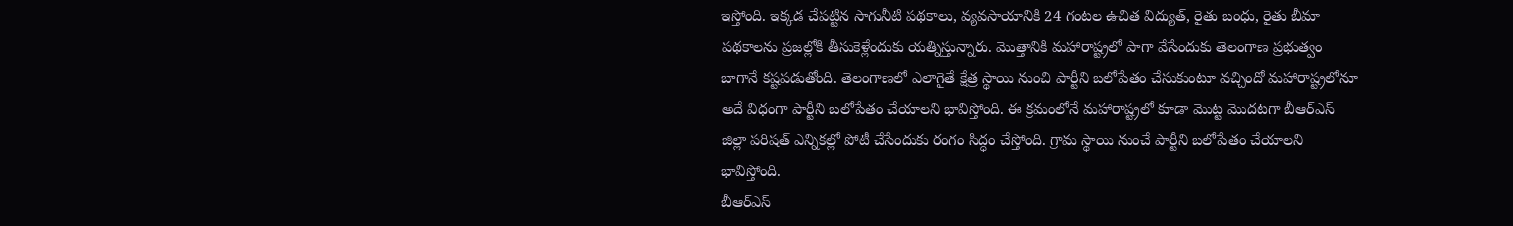ఇస్తోంది. ఇక్కడ చేపట్టిన సాగునీటి పథకాలు, వ్యవసాయానికి 24 గంటల ఉచిత విద్యుత్, రైతు బంధు, రైతు బీమా పథకాలను ప్రజల్లోకి తీసుకెళ్లేందుకు యత్నిస్తున్నారు. మొత్తానికి మహారాష్ట్రలో పాగా వేసేందుకు తెలంగాణ ప్రభుత్వం బాగానే కష్టపడుతోంది. తెలంగాణలో ఎలాగైతే క్షేత్ర స్థాయి నుంచి పార్టీని బలోపేతం చేసుకుంటూ వచ్చిందో మహారాష్ట్రలోనూ అదే విధంగా పార్టీని బలోపేతం చేయాలని భావిస్తోంది. ఈ క్రమంలోనే మహారాష్ట్రలో కూడా మొట్ట మొదటగా బీఆర్ఎస్ జిల్లా పరిషత్ ఎన్నికల్లో పోటీ చేసేందుకు రంగం సిద్ధం చేస్తోంది. గ్రామ స్థాయి నుంచే పార్టీని బలోపేతం చేయాలని భావిస్తోంది.
బీఆర్ఎస్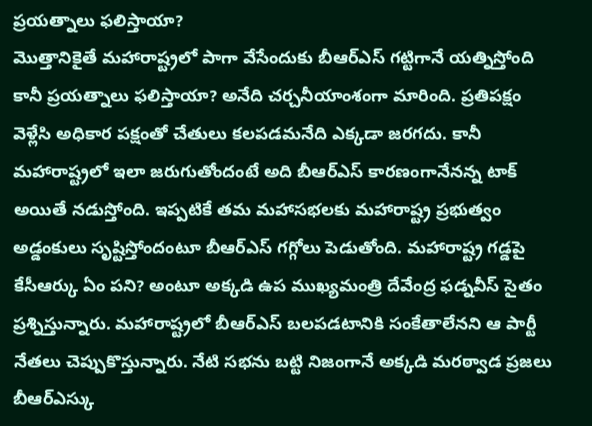ప్రయత్నాలు ఫలిస్తాయా?
మొత్తానికైతే మహారాష్ట్రలో పాగా వేసేందుకు బీఆర్ఎస్ గట్టిగానే యత్నిస్తోంది కానీ ప్రయత్నాలు ఫలిస్తాయా? అనేది చర్చనీయాంశంగా మారింది. ప్రతిపక్షం వెళ్లేసి అధికార పక్షంతో చేతులు కలపడమనేది ఎక్కడా జరగదు. కానీ మహారాష్ట్రలో ఇలా జరుగుతోందంటే అది బీఆర్ఎస్ కారణంగానేనన్న టాక్ అయితే నడుస్తోంది. ఇప్పటికే తమ మహాసభలకు మహారాష్ట్ర ప్రభుత్వం అడ్డంకులు సృష్టిస్తోందంటూ బీఆర్ఎస్ గగ్గోలు పెడుతోంది. మహారాష్ట్ర గడ్డపై కేసీఆర్కు ఏం పని? అంటూ అక్కడి ఉప ముఖ్యమంత్రి దేవేంద్ర ఫడ్నవీస్ సైతం ప్రశ్నిస్తున్నారు. మహారాష్ట్రలో బీఆర్ఎస్ బలపడటానికి సంకేతాలేనని ఆ పార్టీ నేతలు చెప్పుకొస్తున్నారు. నేటి సభను బట్టి నిజంగానే అక్కడి మరఠ్వాడ ప్రజలు బీఆర్ఎస్కు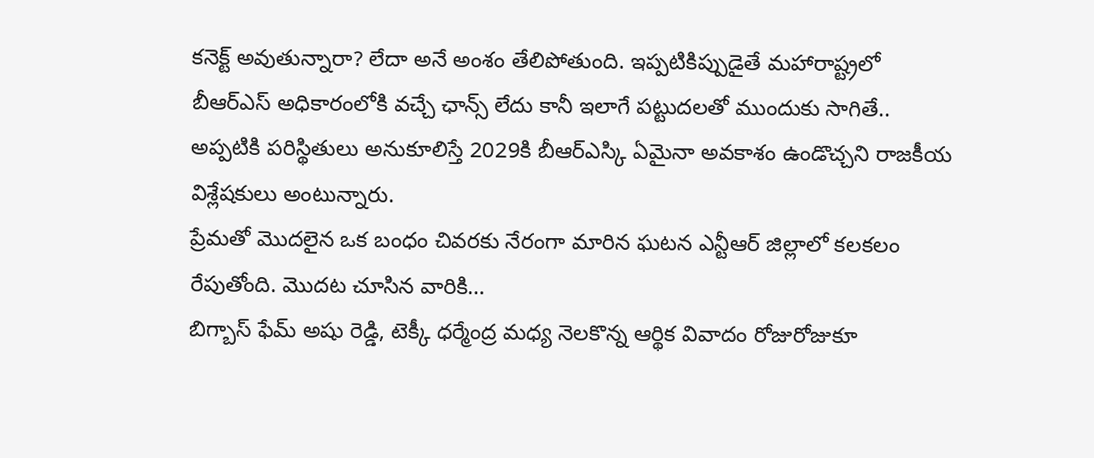కనెక్ట్ అవుతున్నారా? లేదా అనే అంశం తేలిపోతుంది. ఇప్పటికిప్పుడైతే మహారాష్ట్రలో బీఆర్ఎస్ అధికారంలోకి వచ్చే ఛాన్స్ లేదు కానీ ఇలాగే పట్టుదలతో ముందుకు సాగితే.. అప్పటికి పరిస్థితులు అనుకూలిస్తే 2029కి బీఆర్ఎస్కి ఏమైనా అవకాశం ఉండొచ్చని రాజకీయ విశ్లేషకులు అంటున్నారు.
ప్రేమతో మొదలైన ఒక బంధం చివరకు నేరంగా మారిన ఘటన ఎన్టీఆర్ జిల్లాలో కలకలం రేపుతోంది. మొదట చూసిన వారికి…
బిగ్బాస్ ఫేమ్ అషు రెడ్డి, టెక్కీ ధర్మేంద్ర మధ్య నెలకొన్న ఆర్థిక వివాదం రోజురోజుకూ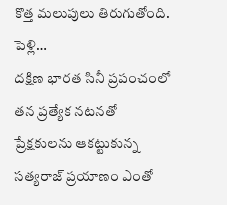కొత్త మలుపులు తిరుగుతోంది. పెళ్లి…
దక్షిణ భారత సినీ ప్రపంచంలో తన ప్రత్యేక నటనతో ప్రేక్షకులను ఆకట్టుకున్న సత్యరాజ్ ప్రయాణం ఎంతో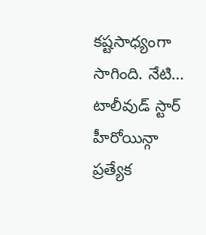కష్టసాధ్యంగా సాగింది. నేటి…
టాలీవుడ్ స్టార్ హీరోయిన్గా ప్రత్యేక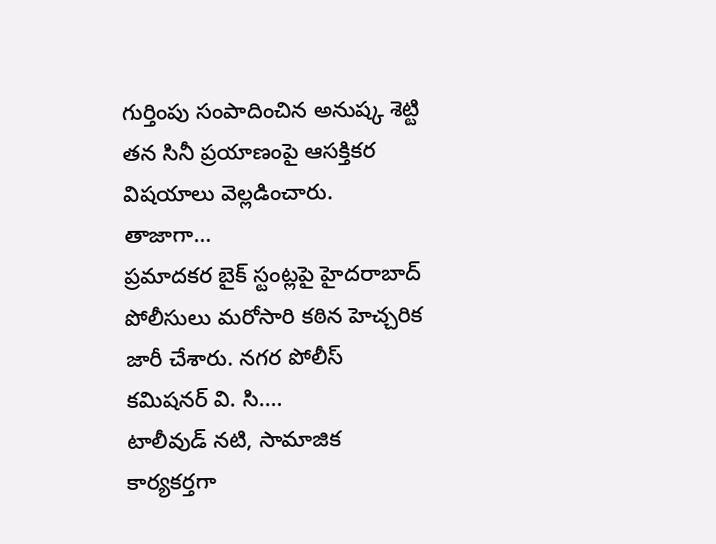గుర్తింపు సంపాదించిన అనుష్క శెట్టి తన సినీ ప్రయాణంపై ఆసక్తికర విషయాలు వెల్లడించారు. తాజాగా…
ప్రమాదకర బైక్ స్టంట్లపై హైదరాబాద్ పోలీసులు మరోసారి కఠిన హెచ్చరిక జారీ చేశారు. నగర పోలీస్ కమిషనర్ వి. సి.…
టాలీవుడ్ నటి, సామాజిక కార్యకర్తగా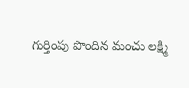గుర్తింపు పొందిన మంచు లక్ష్మి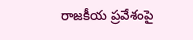రాజకీయ ప్రవేశంపై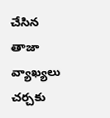చేసిన తాజా వ్యాఖ్యలు చర్చకు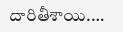దారితీశాయి.…